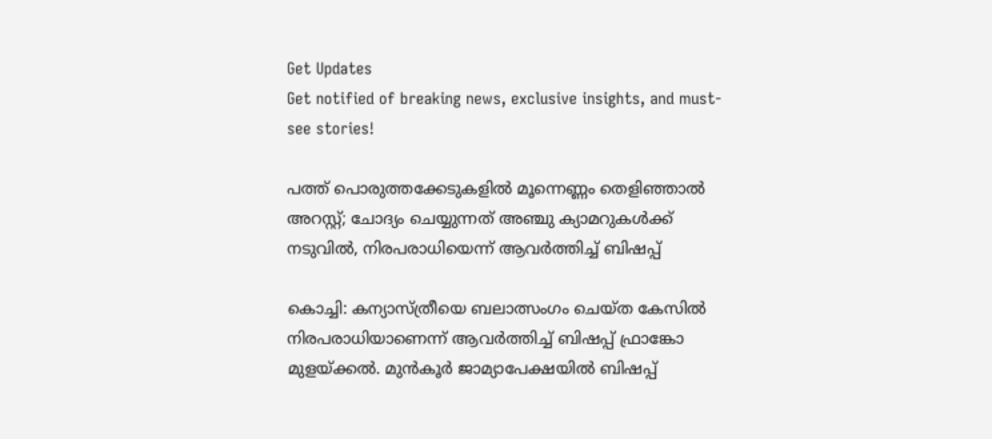Get Updates
Get notified of breaking news, exclusive insights, and must-see stories!

പത്ത് പൊരുത്തക്കേടുകളില്‍ മൂന്നെണ്ണം തെളിഞ്ഞാല്‍ അറസ്റ്റ്; ചോദ്യം ചെയ്യുന്നത് അഞ്ചു ക്യാമറുകള്‍ക്ക് നടുവില്‍, നിരപരാധിയെന്ന് ആവര്‍ത്തിച്ച് ബിഷപ്പ്

കൊച്ചി: കന്യാസ്ത്രീയെ ബലാത്സംഗം ചെയ്ത കേസില്‍ നിരപരാധിയാണെന്ന് ആവര്‍ത്തിച്ച് ബിഷപ്പ് ഫ്രാങ്കോ മുളയ്ക്കല്‍. മുന്‍കൂര്‍ ജാമ്യാപേക്ഷയില്‍ ബിഷപ്പ്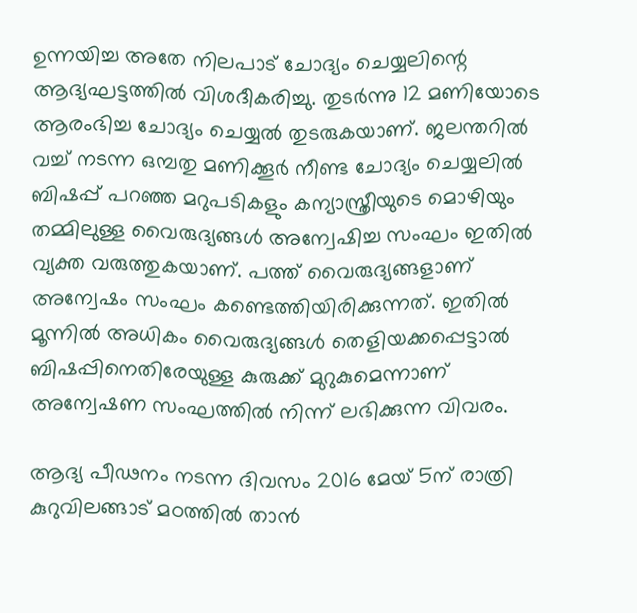ഉന്നയിച്ച അതേ നിലപാട് ചോദ്യം ചെയ്യലിന്റെ ആദ്യഘട്ടത്തില്‍ വിശദീകരിച്ചു. തുടര്‍ന്നു 12 മണിയോടെ ആരംഭിച്ച ചോദ്യം ചെയ്യല്‍ തുടരുകയാണ്. ജലന്തറില്‍ വച്ച് നടന്ന ഒമ്പതു മണിക്കൂര്‍ നീണ്ട ചോദ്യം ചെയ്യലില്‍ ബിഷപ്പ് പറഞ്ഞ മറുപടികളും കന്യാസ്ത്രീയുടെ മൊഴിയും തമ്മിലുള്ള വൈരുദ്യങ്ങള്‍ അന്വേഷിച്ച സംഘം ഇതില്‍ വ്യക്ത വരുത്തുകയാണ്. പത്ത് വൈരുദ്യങ്ങളാണ് അന്വേഷം സംഘം കണ്ടെത്തിയിരിക്കുന്നത്. ഇതില്‍ മൂന്നില്‍ അധികം വൈരുദ്യങ്ങള്‍ തെളിയക്കപ്പെട്ടാല്‍ ബിഷപ്പിനെതിരേയുള്ള കുരുക്ക് മുറുകുമെന്നാണ് അന്വേഷണ സംഘത്തില്‍ നിന്ന് ലഭിക്കുന്ന വിവരം.

ആദ്യ പീഢനം നടന്ന ദിവസം 2016 മേയ് 5ന് രാത്രി കുറുവിലങ്ങാട് മഠത്തില്‍ താന്‍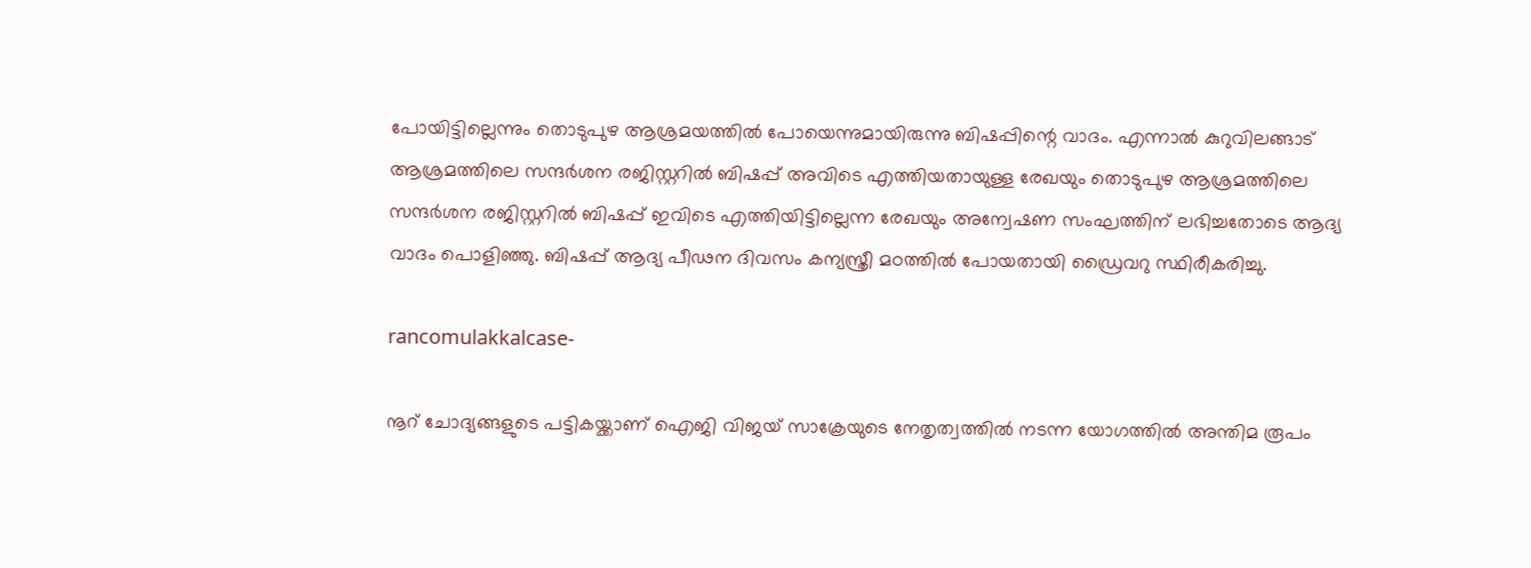പോയിട്ടില്ലെന്നും തൊടുപുഴ ആശ്രമയത്തില്‍ പോയെന്നുമായിരുന്നു ബിഷപ്പിന്റെ വാദം. എന്നാല്‍ കുറുവിലങ്ങാട് ആശ്രമത്തിലെ സന്ദര്‍ശന രജിസ്റ്ററില്‍ ബിഷപ്പ് അവിടെ എത്തിയതായുള്ള രേഖയും തൊടുപുഴ ആശ്രമത്തിലെ സന്ദര്‍ശന രജിസ്റ്ററില്‍ ബിഷപ്പ് ഇവിടെ എത്തിയിട്ടില്ലെന്ന രേഖയും അന്വേഷണ സംഘത്തിന് ലഭിച്ചതോടെ ആദ്യ വാദം പൊളിഞ്ഞു. ബിഷപ്പ് ആദ്യ പീഢന ദിവസം കന്യസ്ത്രീ മഠത്തില്‍ പോയതായി ഡ്രൈവറു സ്ഥിരീകരിച്ചു.

rancomulakkalcase-

നൂറ് ചോദ്യങ്ങളുടെ പട്ടികയ്ക്കാണ് ഐജി വിജയ് സാക്രേയുടെ നേതൃത്വത്തില്‍ നടന്ന യോഗത്തില്‍ അന്തിമ രൂപം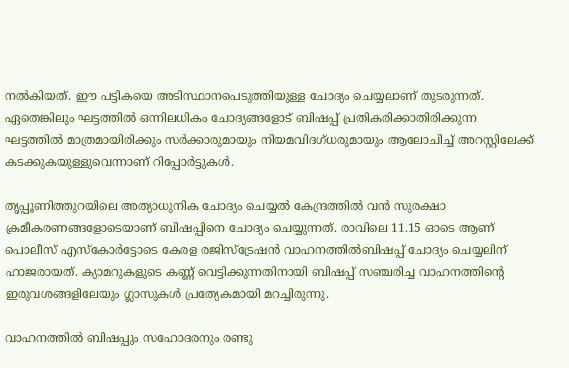നല്‍കിയത്. ഈ പട്ടികയെ അടിസ്ഥാനപെടുത്തിയുള്ള ചോദ്യം ചെയ്യലാണ് തുടരുന്നത്. ഏതെങ്കിലും ഘട്ടത്തില്‍ ഒന്നിലധികം ചോദ്യങ്ങളോട് ബിഷപ്പ് പ്രതികരിക്കാതിരിക്കുന്ന ഘട്ടത്തില്‍ മാത്രമായിരിക്കും സര്‍ക്കാരുമായും നിയമവിദഗ്ധരുമായും ആലോചിച്ച് അറസ്റ്റിലേക്ക് കടക്കുകയുള്ളുവെന്നാണ് റിപ്പോര്‍ട്ടുകള്‍.

തൃപ്പൂണിത്തുറയിലെ അത്യാധുനിക ചോദ്യം ചെയ്യല്‍ കേന്ദ്രത്തില്‍ വന്‍ സുരക്ഷാ ക്രമീകരണങ്ങളോടെയാണ് ബിഷപ്പിനെ ചോദ്യം ചെയ്യുന്നത്. രാവിലെ 11.15 ഓടെ ആണ് പൊലീസ് എസ്‌കോര്‍ട്ടോടെ കേരള രജിസ്‌ട്രേഷന്‍ വാഹനത്തില്‍ബിഷപ്പ് ചോദ്യം ചെയ്യലിന് ഹാജരായത്. ക്യാമറുകളുടെ കണ്ണ് വെട്ടിക്കുന്നതിനായി ബിഷപ്പ് സഞ്ചരിച്ച വാഹനത്തിന്റെ ഇരുവശങ്ങളിലേയും ഗ്ലാസുകള്‍ പ്രത്യേകമായി മറച്ചിരുന്നു.

വാഹനത്തില്‍ ബിഷപ്പും സഹോദരനും രണ്ടു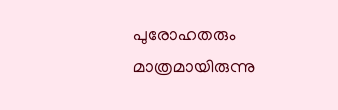പുരോഹതരും മാത്രമായിരുന്നു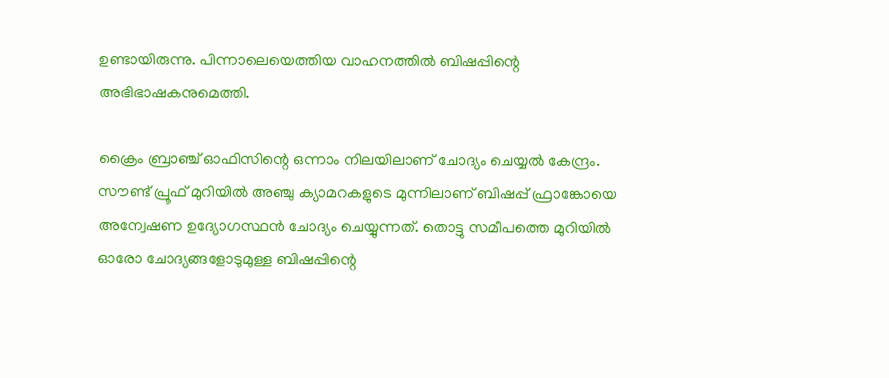ഉണ്ടായിരുന്നു. പിന്നാലെയെത്തിയ വാഹനത്തില്‍ ബിഷപ്പിന്റെ അഭിഭാഷകനുമെത്തി.

ക്രൈം ബ്രാഞ്ച് ഓഫിസിന്റെ ഒന്നാം നിലയിലാണ് ചോദ്യം ചെയ്യല്‍ കേന്ദ്രം. സൗണ്ട് പ്രൂഫ് മുറിയില്‍ അഞ്ചു ക്യാമറകളുടെ മുന്നിലാണ് ബിഷപ്പ് ഫ്രാങ്കോയെ അന്വേഷണ ഉദ്യോഗസ്ഥന്‍ ചോദ്യം ചെയ്യുന്നത്. തൊട്ടു സമീപത്തെ മുറിയില്‍ ഓരോ ചോദ്യങ്ങളോടുമുള്ള ബിഷപ്പിന്റെ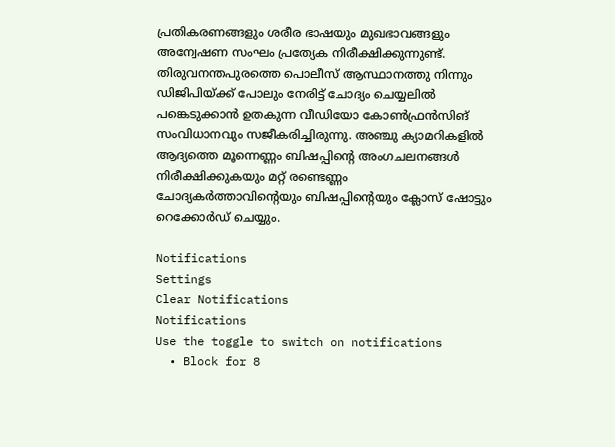പ്രതികരണങ്ങളും ശരീര ഭാഷയും മുഖഭാവങ്ങളും അന്വേഷണ സംഘം പ്രത്യേക നിരീക്ഷിക്കുന്നുണ്ട്. തിരുവനന്തപുരത്തെ പൊലീസ് ആസ്ഥാനത്തു നിന്നും ഡിജിപിയ്ക്ക് പോലും നേരിട്ട് ചോദ്യം ചെയ്യലില്‍ പങ്കെടുക്കാന്‍ ഉതകുന്ന വീഡിയോ കോണ്‍ഫ്രന്‍സിങ് സംവിധാനവും സജീകരിച്ചിരുന്നു. അഞ്ചു ക്യാമറികളില്‍ ആദ്യത്തെ മൂന്നെണ്ണം ബിഷപ്പിന്റെ അംഗചലനങ്ങള്‍ നിരീക്ഷിക്കുകയും മറ്റ് രണ്ടെണ്ണം ചോദ്യകര്‍ത്താവിന്റെയും ബിഷപ്പിന്റെയും ക്ലോസ് ഷോട്ടും റെക്കോര്‍ഡ് ചെയ്യും.

Notifications
Settings
Clear Notifications
Notifications
Use the toggle to switch on notifications
  • Block for 8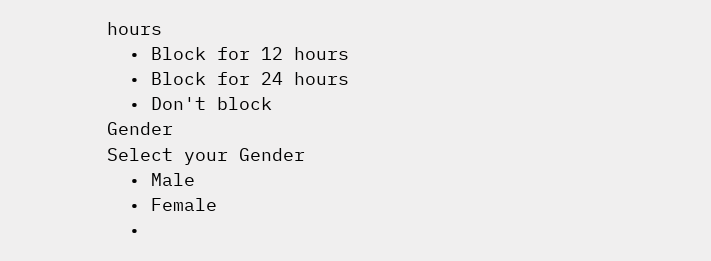hours
  • Block for 12 hours
  • Block for 24 hours
  • Don't block
Gender
Select your Gender
  • Male
  • Female
  •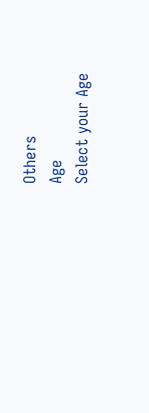Others
Age
Select your Age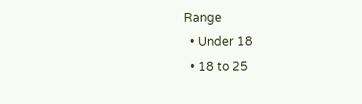Range
  • Under 18
  • 18 to 25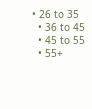• 26 to 35
  • 36 to 45
  • 45 to 55
  • 55+